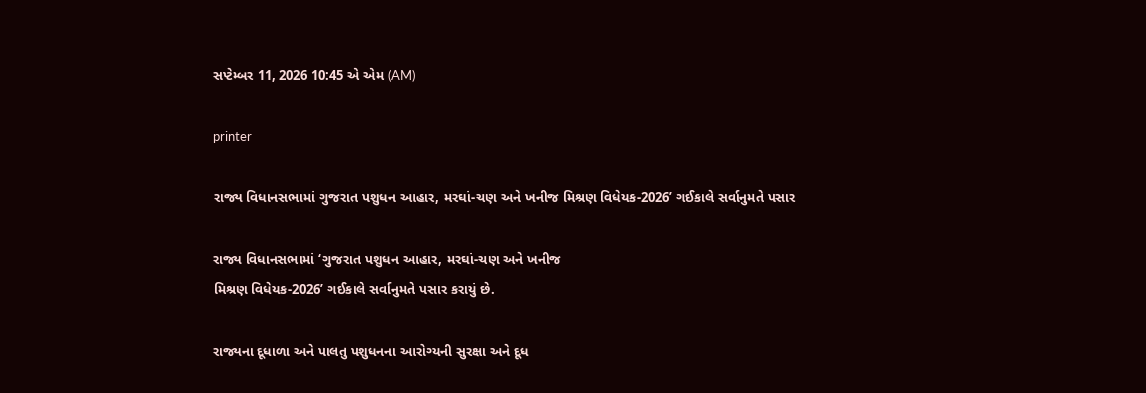સપ્ટેમ્બર 11, 2026 10:45 એ એમ (AM)

printer

રાજ્ય વિધાનસભામાં ગુજરાત પશુધન આહાર, મરઘાં-ચણ અને ખનીજ મિશ્રણ વિધેયક-2026’ ગઈકાલે સર્વાનુમતે પસાર

રાજ્ય વિધાનસભામાં ‘ગુજરાત પશુધન આહાર, મરઘાં-ચણ અને ખનીજ
મિશ્રણ વિધેયક-2026’ ગઈકાલે સર્વાનુમતે પસાર કરાયું છે.

રાજ્યના દૂધાળા અને પાલતુ પશુધનના આરોગ્યની સુરક્ષા અને દૂધ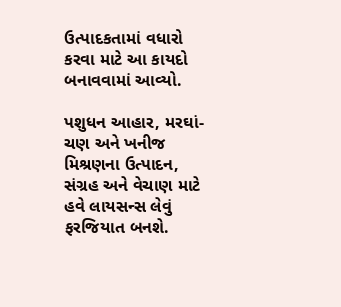ઉત્પાદકતામાં વધારો કરવા માટે આ કાયદો બનાવવામાં આવ્યો.

પશુધન આહાર, મરઘાં-ચણ અને ખનીજ મિશ્રણના ઉત્પાદન, સંગ્રહ અને વેચાણ માટે હવે લાયસન્સ લેવું ફરજિયાત બનશે.